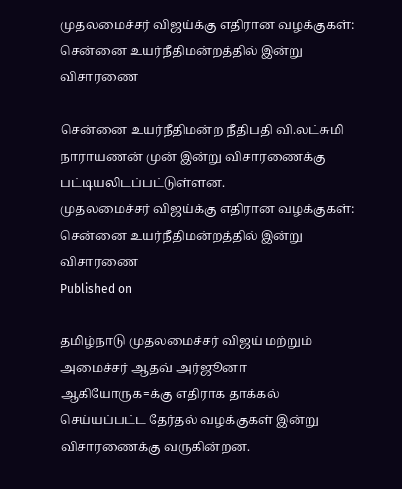முதலமைச்சர் விஜய்க்கு எதிரான வழக்குகள்: சென்னை உயர்நீதிமன்றத்தில் இன்று விசாரணை

சென்னை உயர்நீதிமன்ற நீதிபதி வி.லட்சுமி நாராயணன் முன் இன்று விசாரணைக்கு பட்டியலிடப்பட்டுள்ளன.
முதலமைச்சர் விஜய்க்கு எதிரான வழக்குகள்: சென்னை உயர்நீதிமன்றத்தில் இன்று விசாரணை
Published on

தமிழ்நாடு முதலமைச்சர் விஜய் மற்றும் அமைச்சர் ஆதவ் அர்ஜூனா ஆகியோருக=க்கு எதிராக தாக்கல் செய்யப்பட்ட தேர்தல் வழக்குகள் இன்று விசாரணைக்கு வருகின்றன.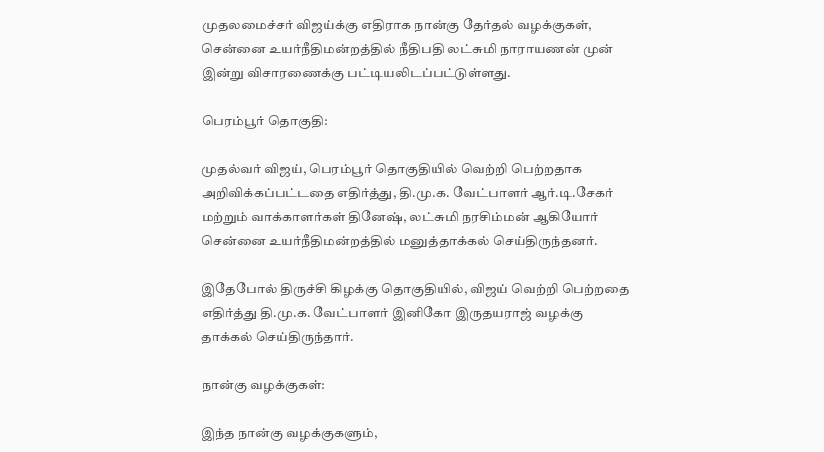முதலமைச்சர் விஜய்க்கு எதிராக நான்கு தேர்தல் வழக்குகள், சென்னை உயர்நீதிமன்றத்தில் நீதிபதி லட்சுமி நாராயணன் முன் இன்று விசாரணைக்கு பட்டியலிடப்பட்டுள்ளது.

பெரம்பூர் தொகுதி:

முதல்வர் விஜய், பெரம்பூர் தொகுதியில் வெற்றி பெற்றதாக அறிவிக்கப்பட்டதை எதிர்த்து, தி.மு.க. வேட்பாளர் ஆர்.டி.சேகர் மற்றும் வாக்காளர்கள் தினேஷ், லட்சுமி நரசிம்மன் ஆகியோர் சென்னை உயர்நீதிமன்றத்தில் மனுத்தாக்கல் செய்திருந்தனர்.

இதேபோல் திருச்சி கிழக்கு தொகுதியில், விஜய் வெற்றி பெற்றதை எதிர்த்து தி.மு.க. வேட்பாளர் இனிகோ இருதயராஜ் வழக்கு தாக்கல் செய்திருந்தார்.

நான்கு வழக்குகள்:

இந்த நான்கு வழக்குகளும்,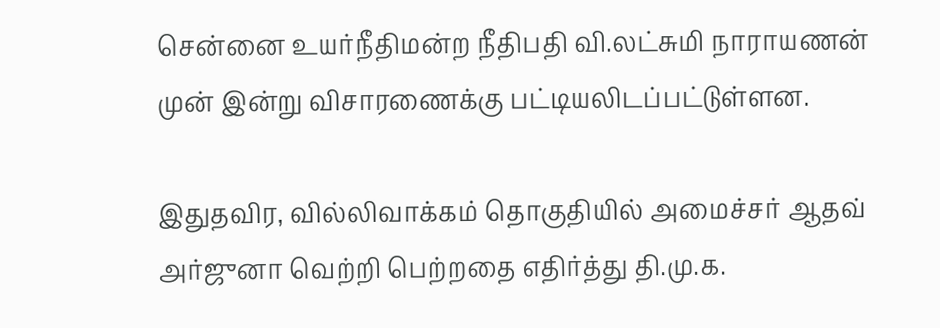சென்னை உயர்நீதிமன்ற நீதிபதி வி.லட்சுமி நாராயணன் முன் இன்று விசாரணைக்கு பட்டியலிடப்பட்டுள்ளன.

இதுதவிர, வில்லிவாக்கம் தொகுதியில் அமைச்சர் ஆதவ் அர்ஜுனா வெற்றி பெற்றதை எதிர்த்து தி.மு.க.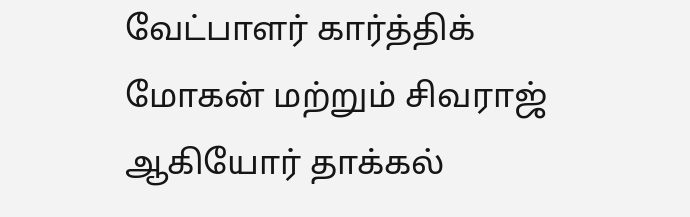வேட்பாளர் கார்த்திக் மோகன் மற்றும் சிவராஜ் ஆகியோர் தாக்கல்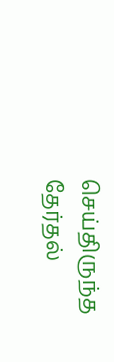செய்திருந்த தேர்தல்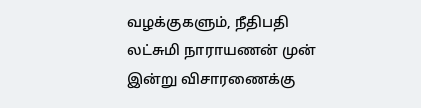வழக்குகளும், நீதிபதி லட்சுமி நாராயணன் முன் இன்று விசாரணைக்கு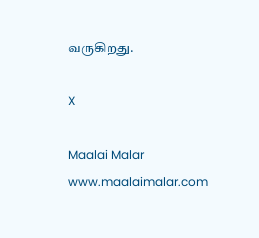வருகிறது.

X

Maalai Malar
www.maalaimalar.com